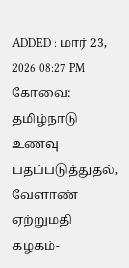ADDED : மார் 23, 2026 08:27 PM
கோவை: தமிழ்நாடு உணவு பதப்படுத்துதல், வேளாண் ஏற்றுமதி கழகம்-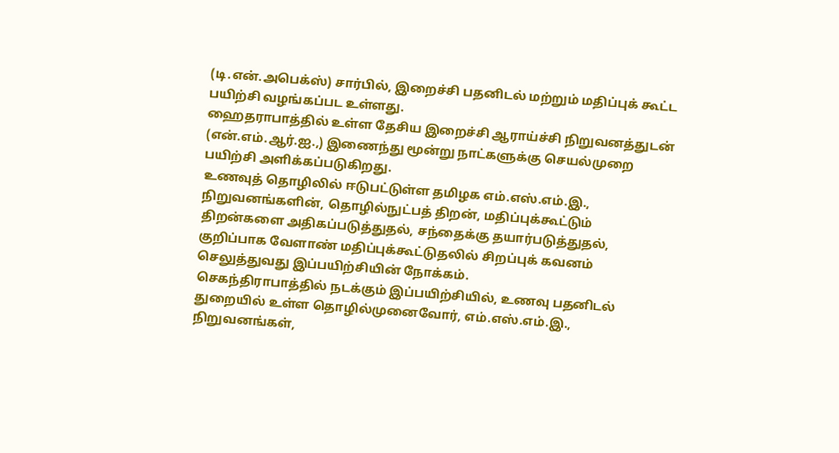(டி.என்.அபெக்ஸ்) சார்பில், இறைச்சி பதனிடல் மற்றும் மதிப்புக் கூட்ட பயிற்சி வழங்கப்பட உள்ளது.
ஹைதராபாத்தில் உள்ள தேசிய இறைச்சி ஆராய்ச்சி நிறுவனத்துடன் (என்.எம்.ஆர்.ஐ.,) இணைந்து மூன்று நாட்களுக்கு செயல்முறை பயிற்சி அளிக்கப்படுகிறது.
உணவுத் தொழிலில் ஈடுபட்டுள்ள தமிழக எம்.எஸ்.எம்.இ., நிறுவனங்களின், தொழில்நுட்பத் திறன், மதிப்புக்கூட்டும் திறன்களை அதிகப்படுத்துதல், சந்தைக்கு தயார்படுத்துதல், குறிப்பாக வேளாண் மதிப்புக்கூட்டுதலில் சிறப்புக் கவனம் செலுத்துவது இப்பயிற்சியின் நோக்கம்.
செகந்திராபாத்தில் நடக்கும் இப்பயிற்சியில், உணவு பதனிடல் துறையில் உள்ள தொழில்முனைவோர், எம்.எஸ்.எம்.இ., நிறுவனங்கள்,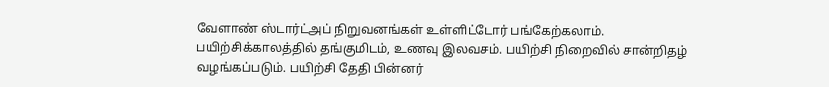வேளாண் ஸ்டார்ட்அப் நிறுவனங்கள் உள்ளிட்டோர் பங்கேற்கலாம்.
பயிற்சிக்காலத்தில் தங்குமிடம், உணவு இலவசம். பயிற்சி நிறைவில் சான்றிதழ் வழங்கப்படும். பயிற்சி தேதி பின்னர்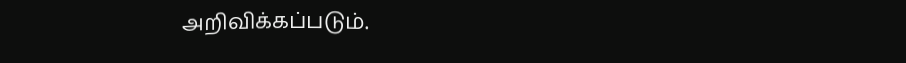அறிவிக்கப்படும்.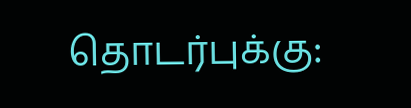தொடர்புக்கு: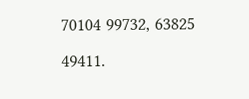70104 99732, 63825 49411.